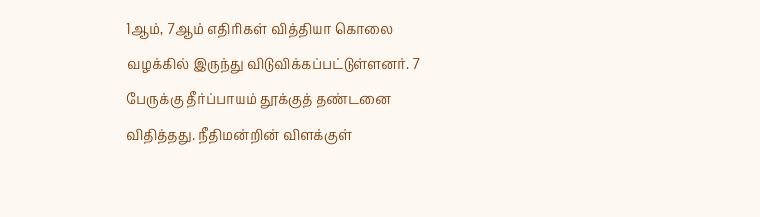1ஆம், 7ஆம் எதிரிகள் வித்தியா கொலை வழக்கில் இருந்து விடுவிக்கப்பட்டுள்ளனர். 7 பேருக்கு தீர்ப்பாயம் தூக்குத் தண்டனை விதித்தது. நீதிமன்றின் விளக்குள்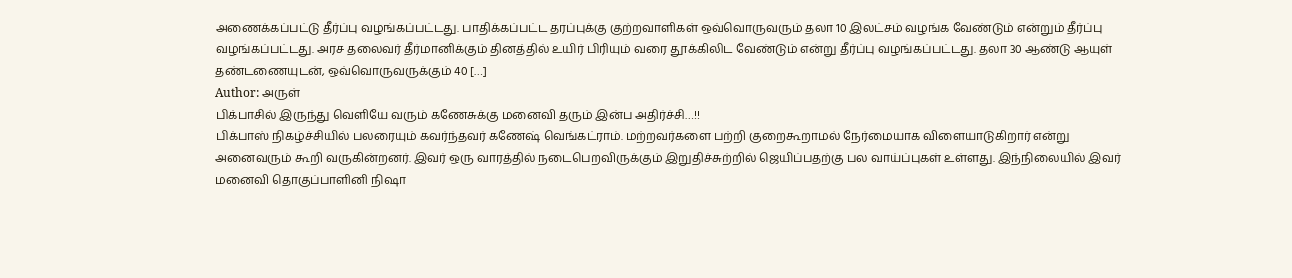அணைக்கப்பட்டு தீர்ப்பு வழங்கப்பட்டது. பாதிக்கப்பட்ட தரப்புக்கு குற்றவாளிகள் ஒவ்வொருவரும் தலா 10 இலட்சம் வழங்க வேண்டும் என்றும் தீர்ப்பு வழங்கப்பட்டது. அரச தலைவர் தீர்மானிக்கும் தினத்தில் உயிர் பிரியும் வரை தூக்கிலிட வேண்டும் என்று தீர்ப்பு வழங்கப்பட்டது. தலா 30 ஆண்டு ஆயுள் தண்டணையுடன், ஒவ்வொருவருக்கும் 40 […]
Author: அருள்
பிக்பாசில் இருந்து வெளியே வரும் கணேசுக்கு மனைவி தரும் இன்ப அதிர்ச்சி…!!
பிக்பாஸ் நிகழ்ச்சியில் பலரையும் கவர்ந்தவர் கணேஷ் வெங்கட்ராம். மற்றவர்களை பற்றி குறைகூறாமல் நேர்மையாக விளையாடுகிறார் என்று அனைவரும் கூறி வருகின்றனர். இவர் ஒரு வாரத்தில் நடைபெறவிருக்கும் இறுதிச்சுற்றில் ஜெயிப்பதற்கு பல வாய்ப்புகள் உள்ளது. இந்நிலையில் இவர் மனைவி தொகுப்பாளினி நிஷா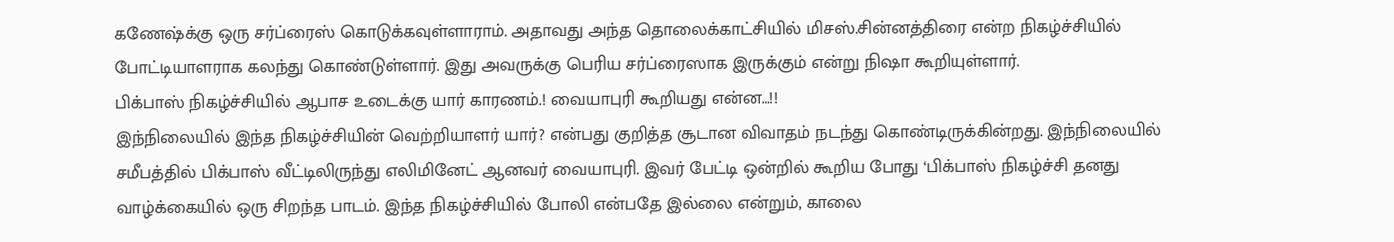கணேஷ்க்கு ஒரு சர்ப்ரைஸ் கொடுக்கவுள்ளாராம். அதாவது அந்த தொலைக்காட்சியில் மிசஸ்.சின்னத்திரை என்ற நிகழ்ச்சியில் போட்டியாளராக கலந்து கொண்டுள்ளார். இது அவருக்கு பெரிய சர்ப்ரைஸாக இருக்கும் என்று நிஷா கூறியுள்ளார்.
பிக்பாஸ் நிகழ்ச்சியில் ஆபாச உடைக்கு யார் காரணம்.! வையாபுரி கூறியது என்ன…!!
இந்நிலையில் இந்த நிகழ்ச்சியின் வெற்றியாளர் யார்? என்பது குறித்த சூடான விவாதம் நடந்து கொண்டிருக்கின்றது. இந்நிலையில் சமீபத்தில் பிக்பாஸ் வீட்டிலிருந்து எலிமினேட் ஆனவர் வையாபுரி. இவர் பேட்டி ஒன்றில் கூறிய போது ‘பிக்பாஸ் நிகழ்ச்சி தனது வாழ்க்கையில் ஒரு சிறந்த பாடம். இந்த நிகழ்ச்சியில் போலி என்பதே இல்லை என்றும், காலை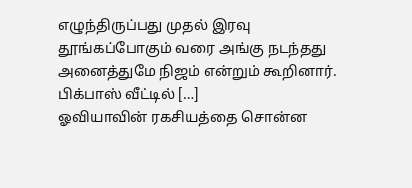எழுந்திருப்பது முதல் இரவு தூங்கப்போகும் வரை அங்கு நடந்தது அனைத்துமே நிஜம் என்றும் கூறினார். பிக்பாஸ் வீட்டில் […]
ஓவியாவின் ரகசியத்தை சொன்ன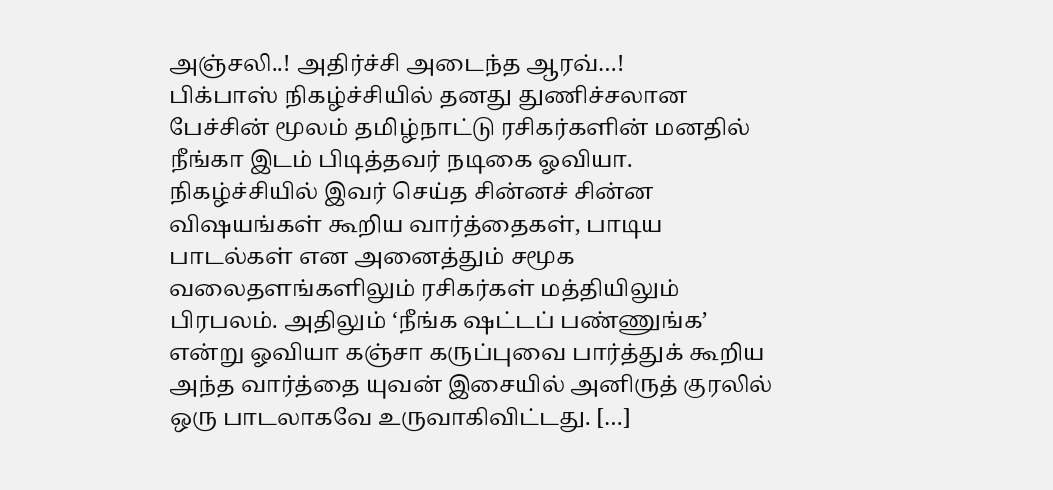அஞ்சலி..! அதிர்ச்சி அடைந்த ஆரவ்…!
பிக்பாஸ் நிகழ்ச்சியில் தனது துணிச்சலான பேச்சின் மூலம் தமிழ்நாட்டு ரசிகர்களின் மனதில் நீங்கா இடம் பிடித்தவர் நடிகை ஓவியா. நிகழ்ச்சியில் இவர் செய்த சின்னச் சின்ன விஷயங்கள் கூறிய வார்த்தைகள், பாடிய பாடல்கள் என அனைத்தும் சமூக வலைதளங்களிலும் ரசிகர்கள் மத்தியிலும் பிரபலம். அதிலும் ‘நீங்க ஷட்டப் பண்ணுங்க’ என்று ஓவியா கஞ்சா கருப்புவை பார்த்துக் கூறிய அந்த வார்த்தை யுவன் இசையில் அனிருத் குரலில் ஒரு பாடலாகவே உருவாகிவிட்டது. […]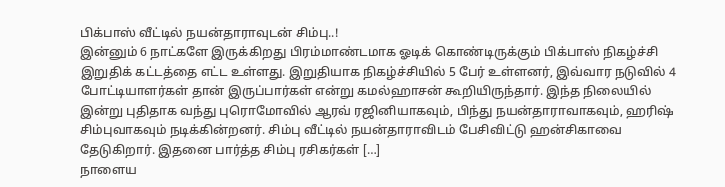பிக்பாஸ் வீட்டில் நயன்தாராவுடன் சிம்பு..!
இன்னும் 6 நாட்களே இருக்கிறது பிரம்மாண்டமாக ஓடிக் கொண்டிருக்கும் பிக்பாஸ் நிகழ்ச்சி இறுதிக் கட்டத்தை எட்ட உள்ளது. இறுதியாக நிகழ்ச்சியில் 5 பேர் உள்ளனர், இவ்வார நடுவில் 4 போட்டியாளர்கள் தான் இருப்பார்கள் என்று கமல்ஹாசன் கூறியிருந்தார். இந்த நிலையில் இன்று புதிதாக வந்து புரொமோவில் ஆரவ் ரஜினியாகவும், பிந்து நயன்தாராவாகவும், ஹரிஷ் சிம்புவாகவும் நடிக்கின்றனர். சிம்பு வீட்டில் நயன்தாராவிடம் பேசிவிட்டு ஹன்சிகாவை தேடுகிறார். இதனை பார்த்த சிம்பு ரசிகர்கள் […]
நாளைய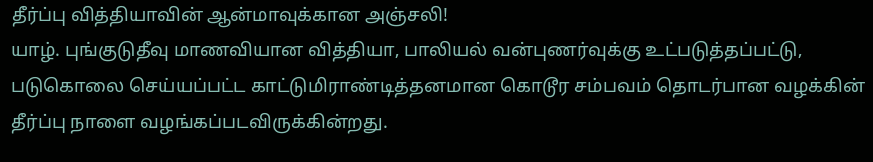தீர்ப்பு வித்தியாவின் ஆன்மாவுக்கான அஞ்சலி!
யாழ். புங்குடுதீவு மாணவியான வித்தியா, பாலியல் வன்புணர்வுக்கு உட்படுத்தப்பட்டு, படுகொலை செய்யப்பட்ட காட்டுமிராண்டித்தனமான கொடூர சம்பவம் தொடர்பான வழக்கின் தீர்ப்பு நாளை வழங்கப்படவிருக்கின்றது.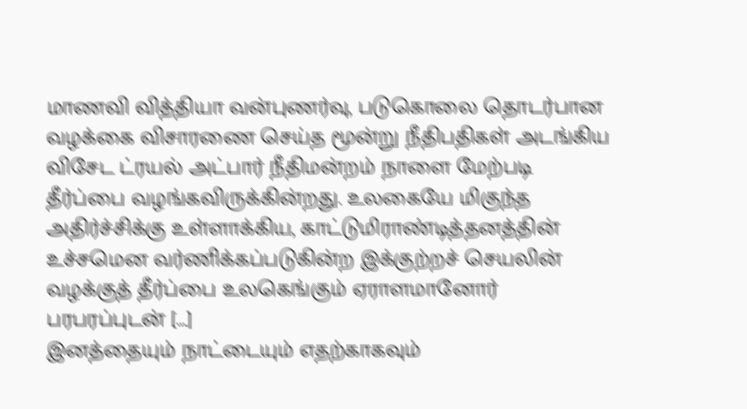மாணவி வித்தியா வன்புணர்வு, படுகொலை தொடர்பான வழக்கை விசாரணை செய்த மூன்று நீதிபதிகள் அடங்கிய விசேட ட்ரயல் அட்பார் நீதிமன்றம் நாளை மேற்படி தீர்ப்பை வழங்கவிருக்கின்றது. உலகையே மிகுந்த அதிர்ச்சிக்கு உள்ளாக்கிய, காட்டுமிராண்டித்தனத்தின் உச்சமென வர்ணிக்கப்படுகின்ற இக்குற்றச் செயலின் வழக்குத் தீர்ப்பை உலகெங்கும் ஏராளமானோர் பரபரப்புடன் […]
இனத்தையும் நாட்டையும் எதற்காகவும்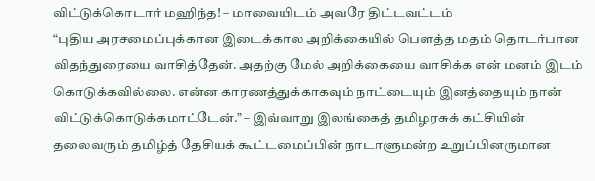விட்டுக்கொடார் மஹிந்த! – மாவையிடம் அவரே திட்டவட்டம்
“புதிய அரசமைப்புக்கான இடைக்கால அறிக்கையில் பௌத்த மதம் தொடர்பான விதந்துரையை வாசித்தேன். அதற்கு மேல் அறிக்கையை வாசிக்க என் மனம் இடம் கொடுக்கவில்லை. என்ன காரணத்துக்காகவும் நாட்டையும் இனத்தையும் நான் விட்டுக்கொடுக்கமாட்டேன்.” – இவ்வாறு இலங்கைத் தமிழரசுக் கட்சியின் தலைவரும் தமிழ்த் தேசியக் கூட்டமைப்பின் நாடாளுமன்ற உறுப்பினருமான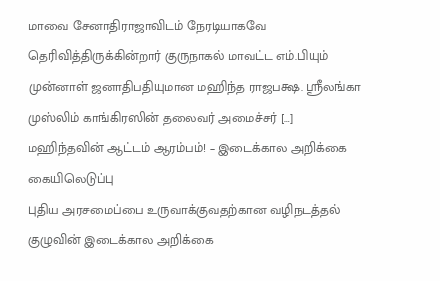மாவை சேனாதிராஜாவிடம் நேரடியாகவே தெரிவித்திருக்கின்றார் குருநாகல் மாவட்ட எம்.பியும் முன்னாள் ஜனாதிபதியுமான மஹிந்த ராஜபக்ஷ. ஸ்ரீலங்கா முஸ்லிம் காங்கிரஸின் தலைவர் அமைச்சர் […]
மஹிந்தவின் ஆட்டம் ஆரம்பம்! – இடைக்கால அறிக்கை கையிலெடுப்பு
புதிய அரசமைப்பை உருவாக்குவதற்கான வழிநடத்தல் குழுவின் இடைக்கால அறிக்கை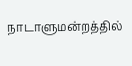நாடாளுமன்றத்தில்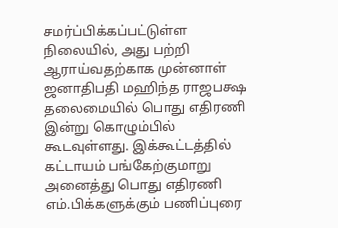சமர்ப்பிக்கப்பட்டுள்ள நிலையில், அது பற்றி ஆராய்வதற்காக முன்னாள் ஜனாதிபதி மஹிந்த ராஜபக்ஷ தலைமையில் பொது எதிரணி இன்று கொழும்பில் கூடவுள்ளது. இக்கூட்டத்தில் கட்டாயம் பங்கேற்குமாறு அனைத்து பொது எதிரணி எம்.பிக்களுக்கும் பணிப்புரை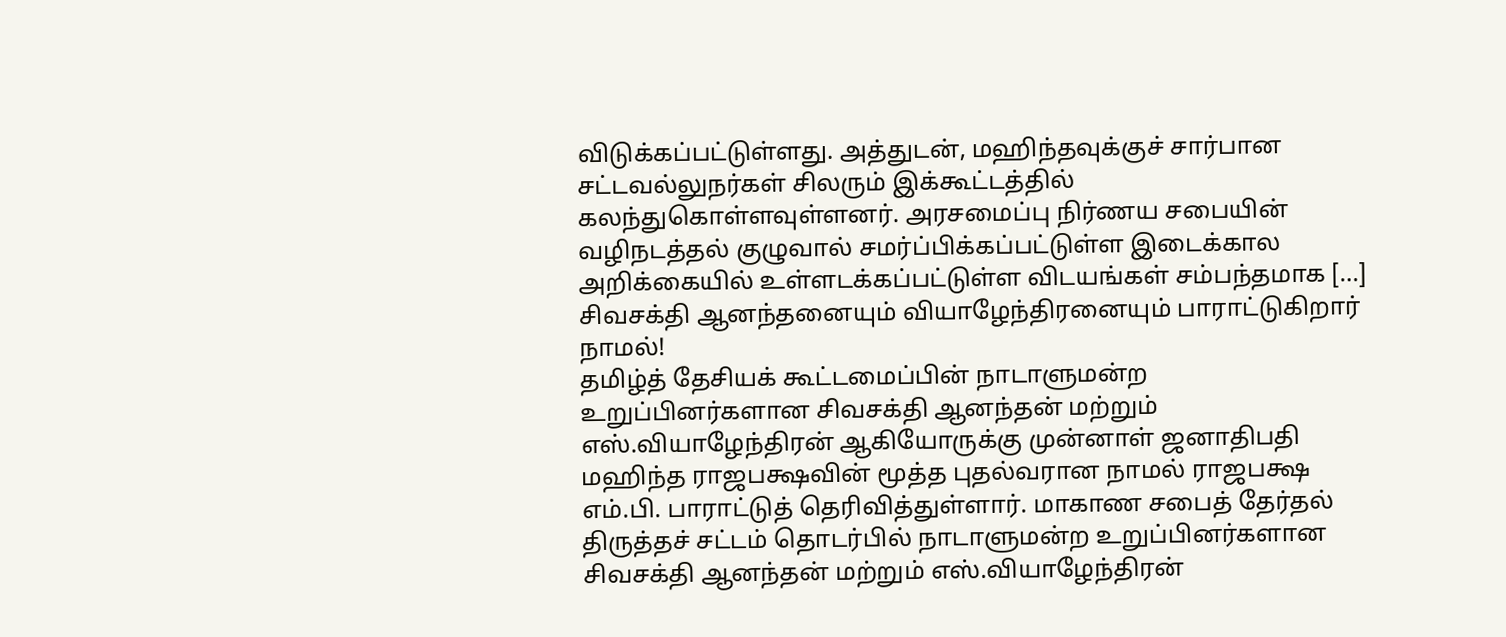விடுக்கப்பட்டுள்ளது. அத்துடன், மஹிந்தவுக்குச் சார்பான சட்டவல்லுநர்கள் சிலரும் இக்கூட்டத்தில் கலந்துகொள்ளவுள்ளனர். அரசமைப்பு நிர்ணய சபையின் வழிநடத்தல் குழுவால் சமர்ப்பிக்கப்பட்டுள்ள இடைக்கால அறிக்கையில் உள்ளடக்கப்பட்டுள்ள விடயங்கள் சம்பந்தமாக […]
சிவசக்தி ஆனந்தனையும் வியாழேந்திரனையும் பாராட்டுகிறார் நாமல்!
தமிழ்த் தேசியக் கூட்டமைப்பின் நாடாளுமன்ற உறுப்பினர்களான சிவசக்தி ஆனந்தன் மற்றும் எஸ்.வியாழேந்திரன் ஆகியோருக்கு முன்னாள் ஜனாதிபதி மஹிந்த ராஜபக்ஷவின் மூத்த புதல்வரான நாமல் ராஜபக்ஷ எம்.பி. பாராட்டுத் தெரிவித்துள்ளார். மாகாண சபைத் தேர்தல் திருத்தச் சட்டம் தொடர்பில் நாடாளுமன்ற உறுப்பினர்களான சிவசக்தி ஆனந்தன் மற்றும் எஸ்.வியாழேந்திரன்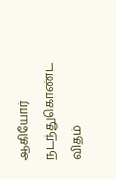ஆகியோர் நடந்துகொண்ட விதம்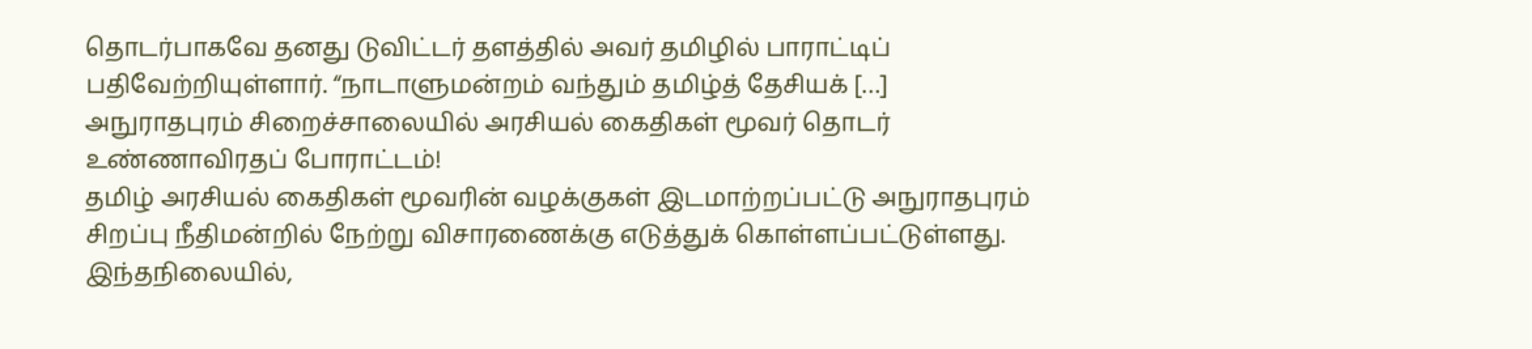தொடர்பாகவே தனது டுவிட்டர் தளத்தில் அவர் தமிழில் பாராட்டிப் பதிவேற்றியுள்ளார். “நாடாளுமன்றம் வந்தும் தமிழ்த் தேசியக் […]
அநுராதபுரம் சிறைச்சாலையில் அரசியல் கைதிகள் மூவர் தொடர் உண்ணாவிரதப் போராட்டம்!
தமிழ் அரசியல் கைதிகள் மூவரின் வழக்குகள் இடமாற்றப்பட்டு அநுராதபுரம் சிறப்பு நீதிமன்றில் நேற்று விசாரணைக்கு எடுத்துக் கொள்ளப்பட்டுள்ளது. இந்தநிலையில்,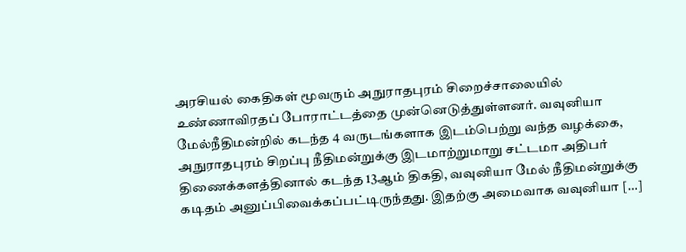அரசியல் கைதிகள் மூவரும் அநுராதபுரம் சிறைச்சாலையில் உண்ணாவிரதப் போராட்டத்தை முன்னெடுத்துள்ளனர். வவுனியா மேல்நீதிமன்றில் கடந்த 4 வருடங்களாக இடம்பெற்று வந்த வழக்கை, அநுராதபுரம் சிறப்பு நீதிமன்றுக்கு இடமாற்றுமாறு சட்டமா அதிபர் திணைக்களத்தினால் கடந்த 13ஆம் திகதி, வவுனியா மேல் நீதிமன்றுக்கு கடிதம் அனுப்பிவைக்கப்பட்டிருந்தது. இதற்கு அமைவாக வவுனியா […]